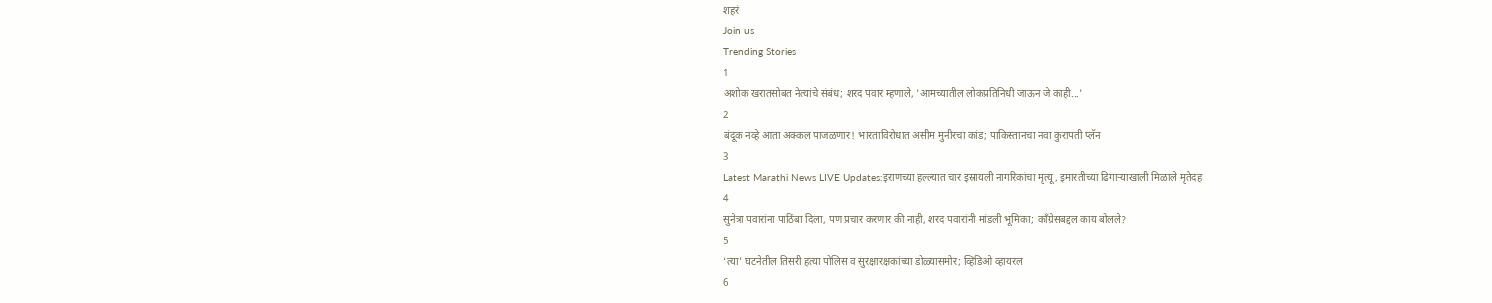शहरं
Join us
Trending Stories
1
अशोक खरातसोबत नेत्यांचे संबंध; शरद पवार म्हणाले, 'आमच्यातील लोकप्रतिनिधी जाऊन जे काही...'
2
बंदूक नव्हे आता अक्कल पाजळणार! भारताविरोधात असीम मुनीरचा कांड; पाकिस्तानचा नवा कुरापती प्लॅन
3
Latest Marathi News LIVE Updates:इराणच्या हल्ल्यात चार इस्रायली नागरिकांचा मृत्यू, इमारतीच्या ढिगाऱ्याखाली मिळाले मृतेदह
4
सुनेत्रा पवारांना पाठिंबा दिला, पण प्रचार करणार की नाही, शरद पवारांनी मांडली भूमिका; काँग्रेसबद्दल काय बोलले?
5
‘त्या’ घटनेतील तिसरी हत्या पोलिस व सुरक्षारक्षकांच्या डोळ्यासमोर; व्हिडिओ व्हायरल
6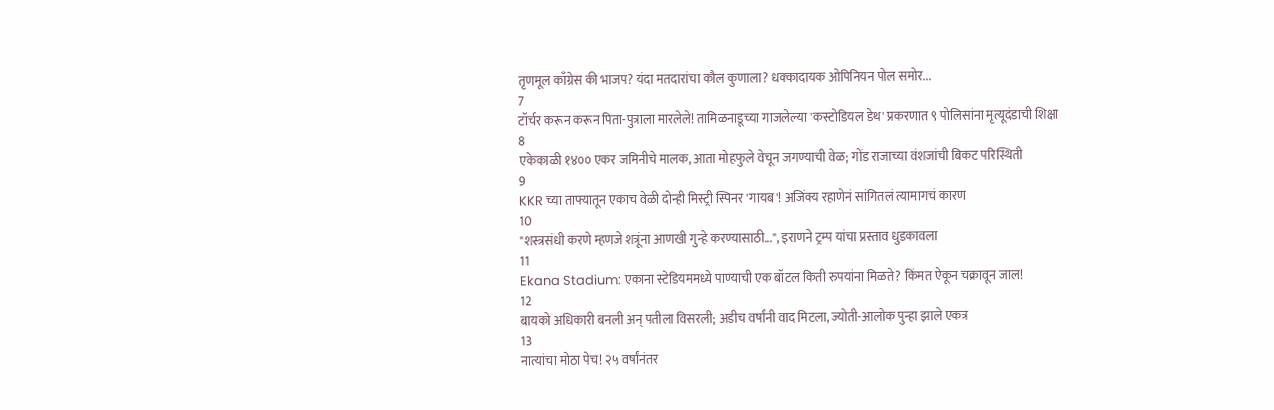तृणमूल काँग्रेस की भाजप? यंदा मतदारांचा कौल कुणाला? धक्कादायक ओपिनियन पोल समोर...
7
टॉर्चर करून करून पिता-पुत्राला मारलेले! तामिळनाडूच्या गाजलेल्या 'कस्टोडियल डेथ' प्रकरणात ९ पोलिसांना मृत्यूदंडाची शिक्षा
8
एकेकाळी १४०० एकर जमिनीचे मालक, आता मोहफुले वेचून जगण्याची वेळ; गोंड राजाच्या वंशजांची बिकट परिस्थिती
9
KKR च्या ताफ्यातून एकाच वेळी दोन्ही मिस्ट्री स्पिनर 'गायब'! अजिंक्य रहाणेनं सांगितलं त्यामागचं कारण
10
"शस्त्रसंधी करणे म्हणजे शत्रूंना आणखी गुन्हे करण्यासाठी...", इराणने ट्रम्प यांचा प्रस्ताव धुडकावला
11
Ekana Stadium: एकाना स्टेडियममध्ये पाण्याची एक बॉटल किती रुपयांना मिळते? किंमत ऐकून चक्रावून जाल!
12
बायको अधिकारी बनली अन् पतीला विसरली; अडीच वर्षांनी वाद मिटला, ज्योती-आलोक पुन्हा झाले एकत्र
13
नात्यांचा मोठा पेच! २५ वर्षांनंतर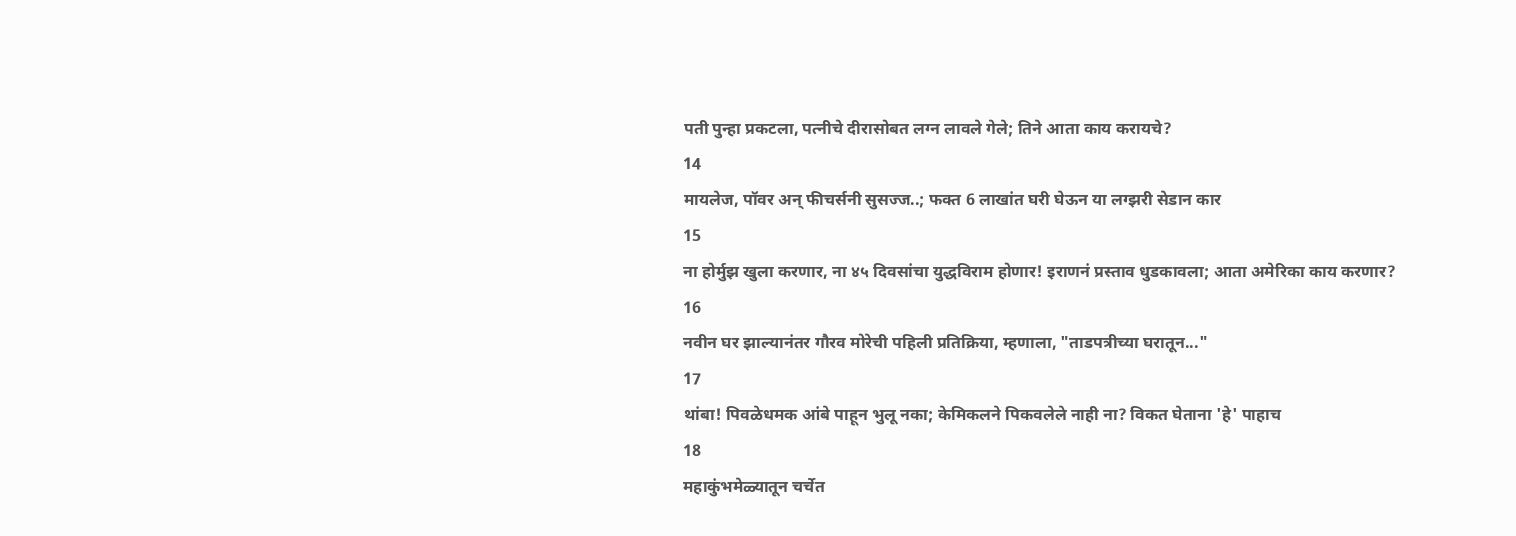पती पुन्हा प्रकटला, पत्नीचे दीरासोबत लग्न लावले गेले; तिने आता काय करायचे?
14
मायलेज, पॉवर अन् फीचर्सनी सुसज्ज..; फक्त 6 लाखांत घरी घेऊन या लग्झरी सेडान कार
15
ना होर्मुझ खुला करणार, ना ४५ दिवसांचा युद्धविराम होणार! इराणनं प्रस्ताव धुडकावला; आता अमेरिका काय करणार?
16
नवीन घर झाल्यानंतर गौरव मोरेची पहिली प्रतिक्रिया, म्हणाला, "ताडपत्रीच्या घरातून..."
17
थांबा! पिवळेधमक आंबे पाहून भुलू नका; केमिकलने पिकवलेले नाही ना? विकत घेताना 'हे' पाहाच
18
महाकुंभमेळ्यातून चर्चेत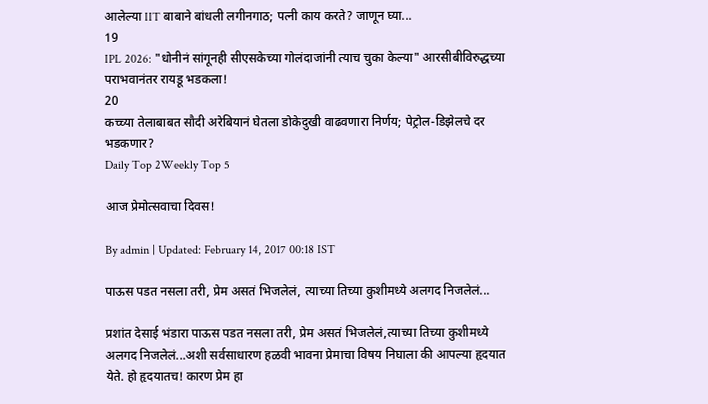आलेल्या IIT बाबाने बांधली लगीनगाठ; पत्नी काय करते? जाणून घ्या...
19
IPL 2026: "धोनीनं सांगूनही सीएसकेच्या गोलंदाजांनी त्याच चुका केल्या" आरसीबीविरुद्धच्या पराभवानंतर रायडू भडकला!
20
कच्च्या तेलाबाबत सौदी अरेबियानं घेतला डोकेदुखी वाढवणारा निर्णय; पेट्रोल-डिझेलचे दर भडकणार?
Daily Top 2Weekly Top 5

आज प्रेमोत्सवाचा दिवस!

By admin | Updated: February 14, 2017 00:18 IST

पाऊस पडत नसला तरी, प्रेम असतं भिजलेलं, त्याच्या तिच्या कुशीमध्ये अलगद निजलेलं...

प्रशांत देसाई भंडारा पाऊस पडत नसला तरी, प्रेम असतं भिजलेलं,त्याच्या तिच्या कुशीमध्ये अलगद निजलेलं...अशी सर्वसाधारण हळवी भावना प्रेमाचा विषय निघाला की आपल्या हृदयात येते. हो हृदयातच! कारण प्रेम हा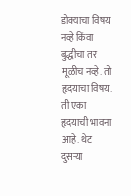डोक्याचा विषय नव्हे किंवा बुद्धीचा तर मूळीच नव्हे. तो हृदयाचा विषय. ती एका हृदयाची भावना आहे. थेट दुसऱ्या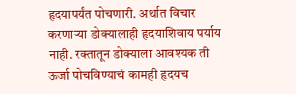हृदयापर्यंत पोचणारी. अर्थात विचार करणाऱ्या डोक्यालाही हृदयाशिवाय पर्याय नाही. रक्तातून डोक्याला आवश्यक ती ऊर्जा पोचविण्याचं कामही हृदयच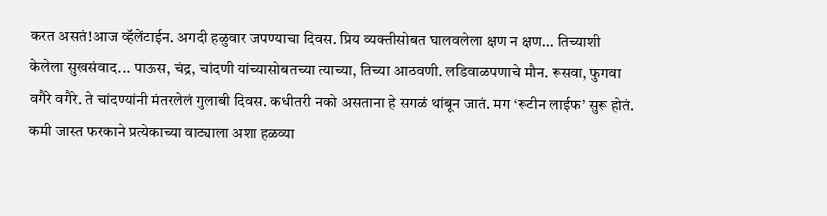करत असतं!आज व्हॅलेंटाईन. अगदी हळुवार जपण्याचा दिवस. प्रिय व्यक्तीसोबत घालवलेला क्षण न क्षण... तिच्याशी केलेला सुखसंवाद... पाऊस, चंद्र, चांदणी यांच्यासोबतच्या त्याच्या, तिच्या आठवणी. लडिवाळपणाचे मौन. रूसवा, फुगवा वगैरे वगैरे. ते चांदण्यांनी मंतरलेलं गुलाबी दिवस. कधीतरी नको असताना हे सगळं थांबून जातं. मग ‘रूटीन लाईफ’ सुरू होतं. कमी जास्त फरकाने प्रत्येकाच्या वाट्याला अशा हळव्या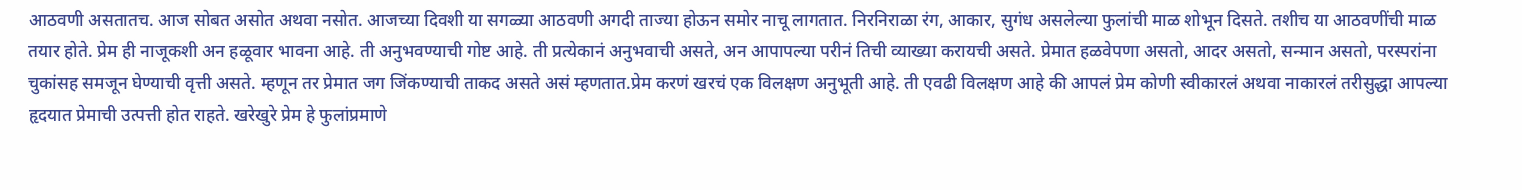आठवणी असतातच. आज सोबत असोत अथवा नसोत. आजच्या दिवशी या सगळ्या आठवणी अगदी ताज्या होऊन समोर नाचू लागतात. निरनिराळा रंग, आकार, सुगंध असलेल्या फुलांची माळ शोभून दिसते. तशीच या आठवणींची माळ तयार होते. प्रेम ही नाजूकशी अन हळूवार भावना आहे. ती अनुभवण्याची गोष्ट आहे. ती प्रत्येकानं अनुभवाची असते, अन आपापल्या परीनं तिची व्याख्या करायची असते. प्रेमात हळवेपणा असतो, आदर असतो, सन्मान असतो, परस्परांना चुकांसह समजून घेण्याची वृत्ती असते. म्हणून तर प्रेमात जग जिंकण्याची ताकद असते असं म्हणतात.प्रेम करणं खरचं एक विलक्षण अनुभूती आहे. ती एवढी विलक्षण आहे की आपलं प्रेम कोणी स्वीकारलं अथवा नाकारलं तरीसुद्धा आपल्या हृदयात प्रेमाची उत्पत्ती होत राहते. खरेखुरे प्रेम हे फुलांप्रमाणे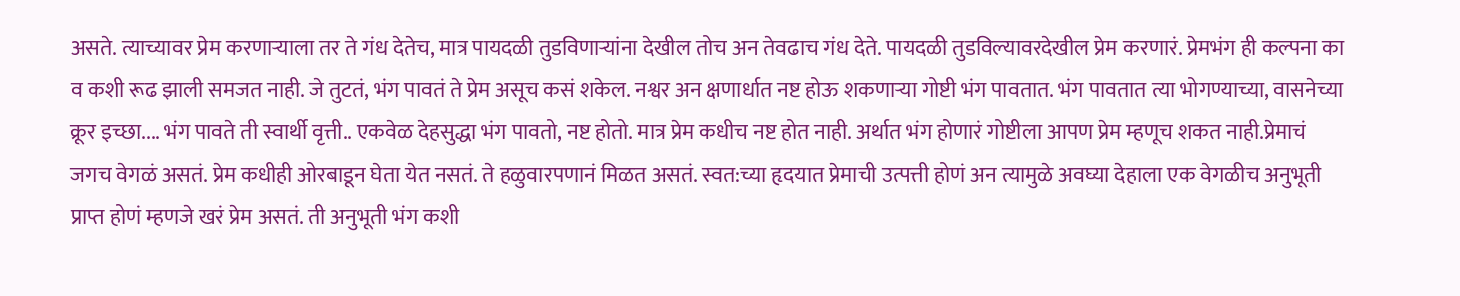असते. त्याच्यावर प्रेम करणाऱ्याला तर ते गंध देतेच, मात्र पायदळी तुडविणाऱ्यांना देखील तोच अन तेवढाच गंध देते. पायदळी तुडविल्यावरदेखील प्रेम करणारं. प्रेमभंग ही कल्पना का व कशी रूढ झाली समजत नाही. जे तुटतं, भंग पावतं ते प्रेम असूच कसं शकेल. नश्वर अन क्षणार्धात नष्ट होऊ शकणाऱ्या गोष्टी भंग पावतात. भंग पावतात त्या भोगण्याच्या, वासनेच्या क्रूर इच्छा.... भंग पावते ती स्वार्थी वृत्ती.. एकवेळ देहसुद्धा भंग पावतो, नष्ट होतो. मात्र प्रेम कधीच नष्ट होत नाही. अर्थात भंग होणारं गोष्टीला आपण प्रेम म्हणूच शकत नाही.प्रेमाचं जगच वेगळं असतं. प्रेम कधीही ओरबाडून घेता येत नसतं. ते हळुवारपणानं मिळत असतं. स्वत:च्या हृदयात प्रेमाची उत्पत्ती होणं अन त्यामुळे अवघ्या देहाला एक वेगळीच अनुभूती प्राप्त होणं म्हणजे खरं प्रेम असतं. ती अनुभूती भंग कशी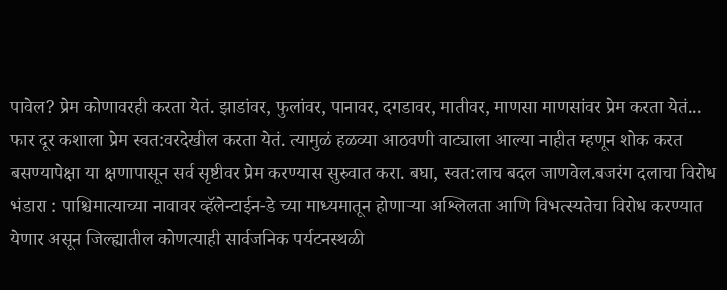पावेल? प्रेम कोणावरही करता येतं. झाडांवर, फुलांवर, पानावर, दगडावर, मातीवर, माणसा माणसांवर प्रेम करता येतं... फार दूर कशाला प्रेम स्वत:वरदेखील करता येतं. त्यामुळं हळव्या आठवणी वाट्याला आल्या नाहीत म्हणून शोक करत बसण्यापेक्षा या क्षणापासून सर्व सृष्टीवर प्रेम करण्यास सुरुवात करा. बघा, स्वत:लाच बदल जाणवेल.बजरंग दलाचा विरोध भंडारा : पाश्चिमात्याच्या नावावर व्हॅलेन्टाईन-डे च्या माध्यमातून होणाऱ्या अश्लिलता आणि विभत्स्यतेचा विरोध करण्यात येणार असून जिल्ह्यातील कोणत्याही सार्वजनिक पर्यटनस्थळी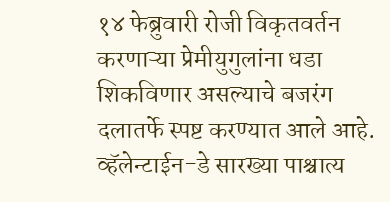१४ फेब्रुवारी रोजी विकृतवर्तन करणाऱ्या प्रेमीयुगुलांना धडा शिकविणार असल्याचे बजरंग दलातर्फे स्पष्ट करण्यात आले आहे. व्हॅलेन्टाईन-डे सारख्या पाश्चात्य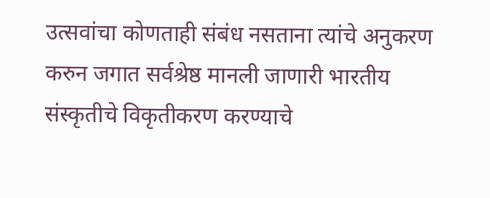उत्सवांचा कोणताही संबंध नसताना त्यांचे अनुकरण करुन जगात सर्वश्रेष्ठ मानली जाणारी भारतीय संस्कृतीचे विकृतीकरण करण्याचे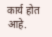कार्य होत आहे.